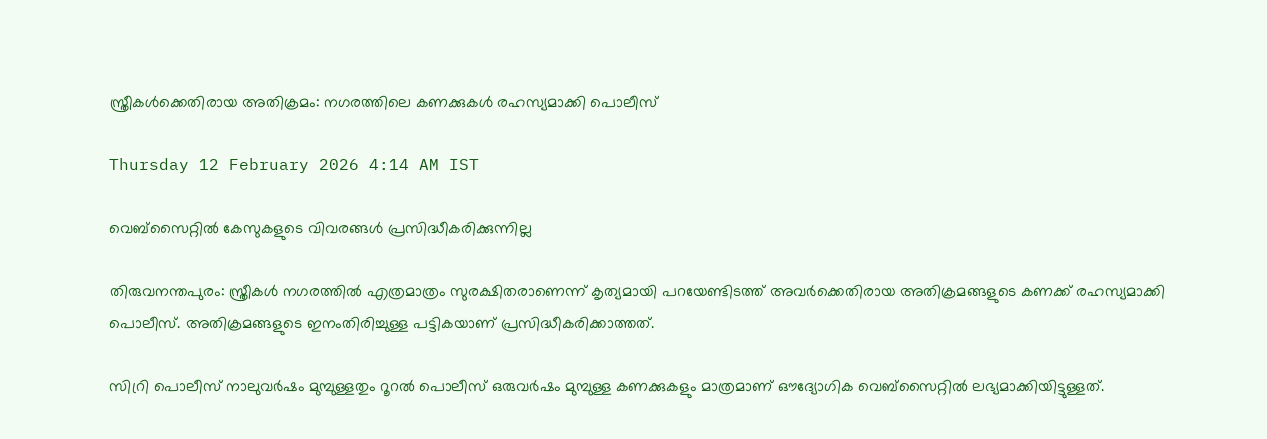സ്ത്രീകൾക്കെതിരായ അതിക്രമം: നഗരത്തിലെ കണക്കുകൾ രഹസ്യമാക്കി പൊലീസ്

Thursday 12 February 2026 4:14 AM IST

വെബ്സൈറ്റിൽ കേസുകളുടെ വിവരങ്ങൾ പ്രസിദ്ധീകരിക്കുന്നില്ല

തിരുവനന്തപുരം: സ്ത്രീകൾ നഗരത്തിൽ എത്രമാത്രം സുരക്ഷിതരാണെന്ന് കൃത്യമായി പറയേണ്ടിടത്ത് അവർക്കെതിരായ അതിക്രമങ്ങളുടെ കണക്ക് രഹസ്യമാക്കി പൊലീസ്. അതിക്രമങ്ങളുടെ ഇനംതിരിച്ചുള്ള പട്ടികയാണ് പ്രസിദ്ധീകരിക്കാത്തത്.

സിറ്രി പൊലീസ് നാലുവർഷം മുമ്പുള്ളതും റൂറൽ പൊലീസ് ഒരുവർഷം മുമ്പുള്ള കണക്കുകളും മാത്രമാണ് ഔദ്യോഗിക വെബ്സൈറ്റിൽ ലഭ്യമാക്കിയിട്ടുള്ളത്.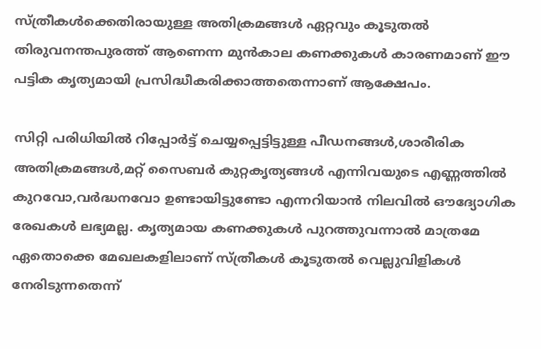സ്ത്രീകൾക്കെതിരായുള്ള അതിക്രമങ്ങൾ ഏറ്റവും കൂടുതൽ തിരുവനന്തപുരത്ത് ആണെന്ന മുൻകാല കണക്കുകൾ കാരണമാണ് ഈ പട്ടിക കൃത്യമായി പ്രസിദ്ധീകരിക്കാത്തതെന്നാണ് ആക്ഷേപം.

സിറ്റി പരിധിയിൽ റിപ്പോർട്ട് ചെയ്യപ്പെട്ടിട്ടുള്ള പീഡനങ്ങൾ,ശാരീരിക അതിക്രമങ്ങൾ,മറ്റ് സൈബർ കുറ്റകൃത്യങ്ങൾ എന്നിവയുടെ എണ്ണത്തിൽ കുറവോ,വർദ്ധനവോ ഉണ്ടായിട്ടുണ്ടോ എന്നറിയാൻ നിലവിൽ ഔദ്യോഗിക രേഖകൾ ലഭ്യമല്ല. കൃത്യമായ കണക്കുകൾ പുറത്തുവന്നാൽ മാത്രമേ ഏതൊക്കെ മേഖലകളിലാണ് സ്ത്രീകൾ കൂടുതൽ വെല്ലുവിളികൾ നേരിടുന്നതെന്ന്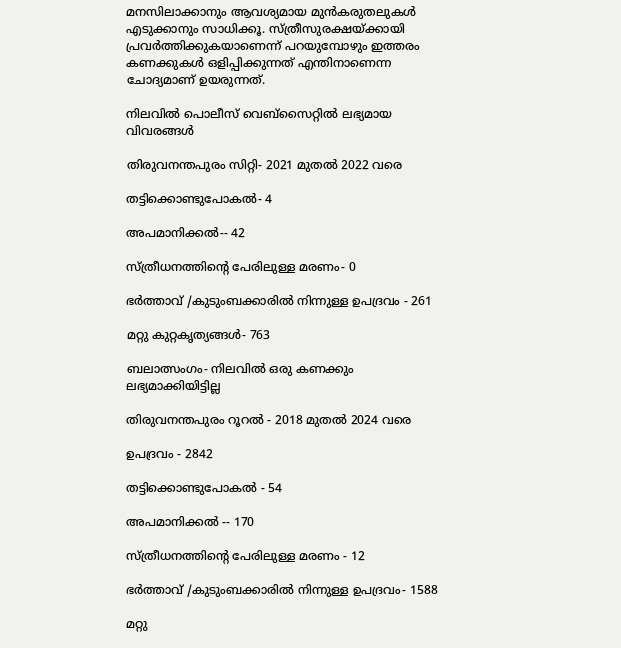മനസിലാക്കാനും ആവശ്യമായ മുൻകരുതലുകൾ എടുക്കാനും സാധിക്കൂ. സ്ത്രീസുരക്ഷയ്ക്കായി പ്രവർത്തിക്കുകയാണെന്ന് പറയുമ്പോഴും ഇത്തരം കണക്കുകൾ ഒളിപ്പിക്കുന്നത് എന്തിനാണെന്ന ചോദ്യമാണ് ഉയരുന്നത്.

നിലവിൽ പൊലീസ് വെബ്സൈറ്റിൽ ലഭ്യമായ വിവരങ്ങൾ

തിരുവനന്തപുരം സിറ്റി- 2021 മുതൽ 2022 വരെ

തട്ടിക്കൊണ്ടുപോകൽ- 4

അപമാനിക്കൽ-- 42

സ്ത്രീധനത്തിന്റെ പേരിലുള്ള മരണം- 0

ഭർത്താവ് /കുടുംബക്കാരിൽ നിന്നുള്ള ഉപദ്രവം - 261

മറ്റു കുറ്റകൃത്യങ്ങൾ- 763

ബലാത്സംഗം- നിലവിൽ ഒരു കണക്കും ലഭ്യമാക്കിയിട്ടില്ല

തിരുവനന്തപുരം റൂറൽ - 2018 മുതൽ 2024 വരെ

ഉപദ്രവം - 2842

തട്ടിക്കൊണ്ടുപോകൽ - 54

അപമാനിക്കൽ -- 170

സ്ത്രീധനത്തിന്റെ പേരിലുള്ള മരണം - 12

ഭർത്താവ് /കുടുംബക്കാരിൽ നിന്നുള്ള ഉപദ്രവം- 1588

മറ്റു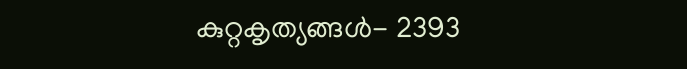കുറ്റകൃത്യങ്ങൾ- 2393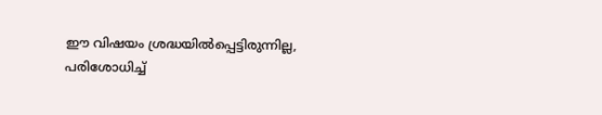ഈ വിഷയം ശ്രദ്ധയിൽപ്പെട്ടിരുന്നില്ല, പരിശോധിച്ച്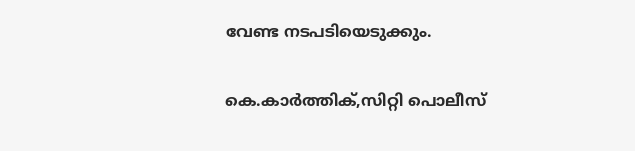വേണ്ട നടപടിയെടുക്കും.

കെ.കാർത്തിക്,സിറ്റി പൊലീസ്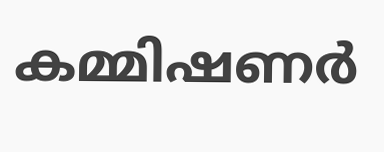കമ്മിഷണർ